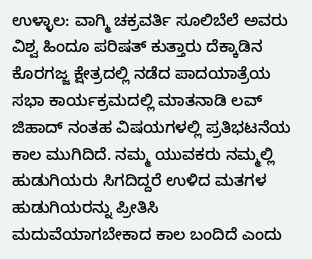ಉಳ್ಳಾಲ: ವಾಗ್ಮಿ ಚಕ್ರವರ್ತಿ ಸೂಲಿಬೆಲೆ ಅವರು ವಿಶ್ವ ಹಿಂದೂ ಪರಿಷತ್ ಕುತ್ತಾರು ದೆಕ್ಕಾಡಿನ ಕೊರಗಜ್ಜ ಕ್ಷೇತ್ರದಲ್ಲಿ ನಡೆದ ಪಾದಯಾತ್ರೆಯ ಸಭಾ ಕಾರ್ಯಕ್ರಮದಲ್ಲಿ ಮಾತನಾಡಿ ಲವ್ ಜಿಹಾದ್ ನಂತಹ ವಿಷಯಗಳಲ್ಲಿ ಪ್ರತಿಭಟನೆಯ ಕಾಲ ಮುಗಿದಿದೆ. ನಮ್ಮ ಯುವಕರು ನಮ್ಮಲ್ಲಿ ಹುಡುಗಿಯರು ಸಿಗದಿದ್ದರೆ ಉಳಿದ ಮತಗಳ ಹುಡುಗಿಯರನ್ನು ಪ್ರೀತಿಸಿ ಮದುವೆಯಾಗಬೇಕಾದ ಕಾಲ ಬಂದಿದೆ ಎಂದು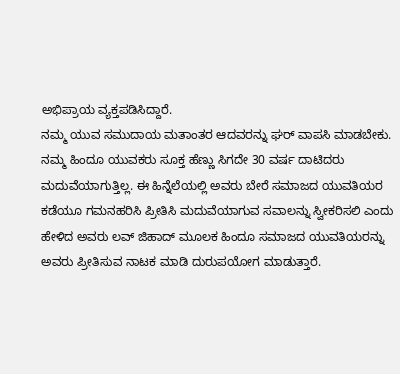ಅಭಿಪ್ರಾಯ ವ್ಯಕ್ತಪಡಿಸಿದ್ದಾರೆ.
ನಮ್ಮ ಯುವ ಸಮುದಾಯ ಮತಾಂತರ ಆದವರನ್ನು ಘರ್ ವಾಪಸಿ ಮಾಡಬೇಕು. ನಮ್ಮ ಹಿಂದೂ ಯುವಕರು ಸೂಕ್ತ ಹೆಣ್ಣು ಸಿಗದೇ 30 ವರ್ಷ ದಾಟಿದರು ಮದುವೆಯಾಗುತ್ತಿಲ್ಲ. ಈ ಹಿನ್ನೆಲೆಯಲ್ಲಿ ಅವರು ಬೇರೆ ಸಮಾಜದ ಯುವತಿಯರ ಕಡೆಯೂ ಗಮನಹರಿಸಿ ಪ್ರೀತಿಸಿ ಮದುವೆಯಾಗುವ ಸವಾಲನ್ನು ಸ್ವೀಕರಿಸಲಿ ಎಂದು ಹೇಳಿದ ಅವರು ಲವ್ ಜಿಹಾದ್ ಮೂಲಕ ಹಿಂದೂ ಸಮಾಜದ ಯುವತಿಯರನ್ನು ಅವರು ಪ್ರೀತಿಸುವ ನಾಟಕ ಮಾಡಿ ದುರುಪಯೋಗ ಮಾಡುತ್ತಾರೆ.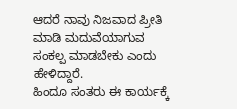ಆದರೆ ನಾವು ನಿಜವಾದ ಪ್ರೀತಿ ಮಾಡಿ ಮದುವೆಯಾಗುವ ಸಂಕಲ್ಪ ಮಾಡಬೇಕು ಎಂದು ಹೇಳಿದ್ದಾರೆ.
ಹಿಂದೂ ಸಂತರು ಈ ಕಾರ್ಯಕ್ಕೆ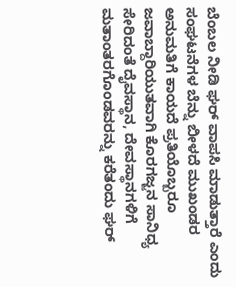ಬೆಂಬಲ ನೀಡಿ ಘರ್ ವಾಪಸಿ ಮಾಡುತ್ತಾರೆ ಎಂದು ಸಂಘಟನೆಗಳ ಬೆನ್ನು ಬೀಳದೆ ಮುಖಂಡರ ಅನುಮತಿಗೆ ಕಾಯದೆ ಪ್ರತಿಯೊಬ್ಬರೂ ಜವಾಬ್ದಾರಿಯುತವಾಗಿ ಕೊರಗಜ್ಜನ ಸಾನಿಧ್ಯ ಸೇರಿದಂತೆ ದೈವಸ್ಥಾನ, ದೇವಸ್ಥಾನಗಳಿಗೆ ಮತಾಂತರಗೊಂಡವರನ್ನು ಕರೆತಂದು ಘರ್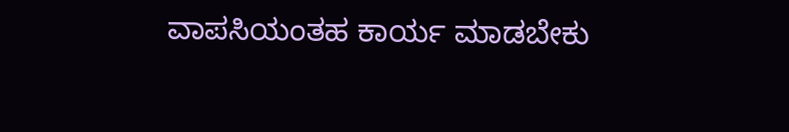ವಾಪಸಿಯಂತಹ ಕಾರ್ಯ ಮಾಡಬೇಕು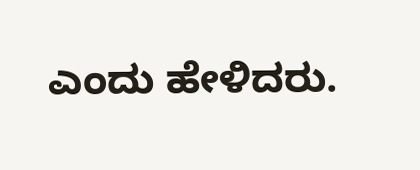ಎಂದು ಹೇಳಿದರು.